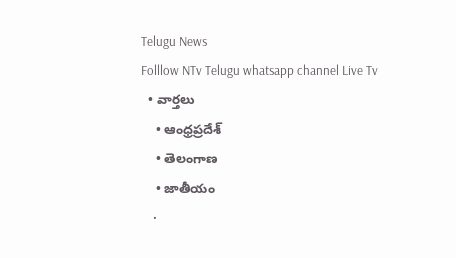Telugu News
Folllow NTv Telugu whatsapp channel Live Tv
  • వార్తలు
    • ఆంధ్రప్రదేశ్
    • తెలంగాణ
    • జాతీయం
    •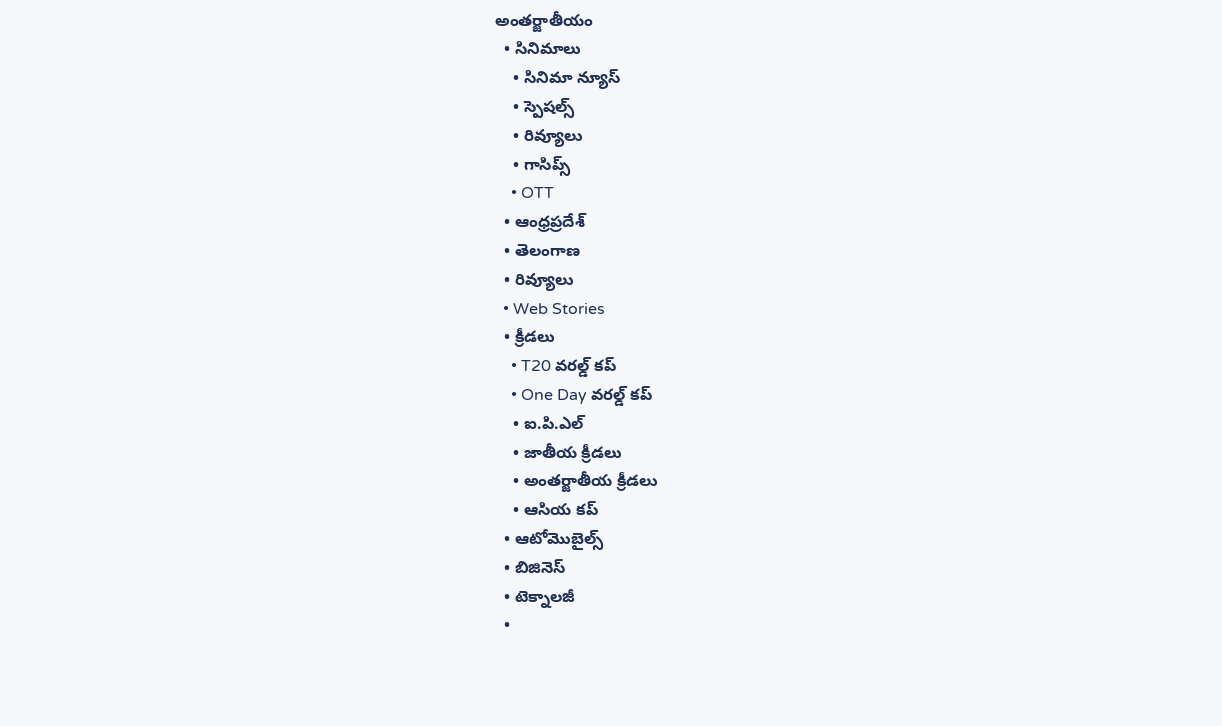అంతర్జాతీయం
  • సినిమాలు
    • సినిమా న్యూస్
    • స్పెషల్స్
    • రివ్యూలు
    • గాసిప్స్
    • OTT
  • ఆంధ్రప్రదేశ్
  • తెలంగాణ
  • రివ్యూలు
  • Web Stories
  • క్రీడలు
    • T20 వరల్డ్ కప్
    • One Day వరల్డ్ కప్
    • ఐ.పి.ఎల్
    • జాతీయ క్రీడలు
    • అంతర్జాతీయ క్రీడలు
    • ఆసియ కప్
  • ఆటోమొబైల్స్
  • బిజినెస్‌
  • టెక్నాలజీ
  •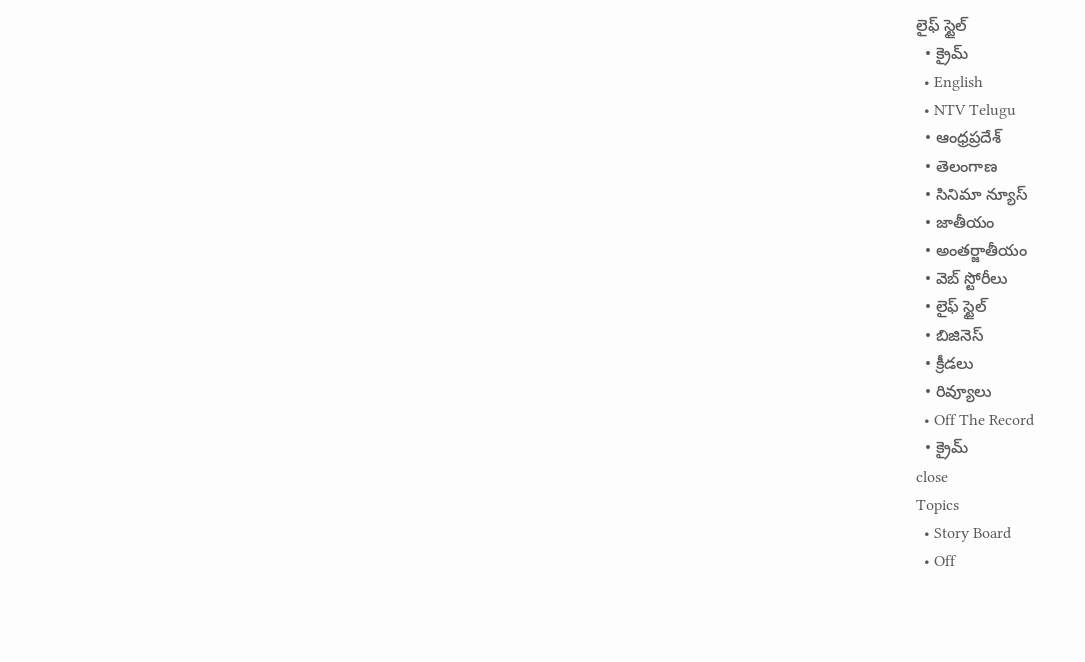లైఫ్ స్టైల్
  • క్రైమ్
  • English
  • NTV Telugu
  • ఆంధ్రప్రదేశ్
  • తెలంగాణ
  • సినిమా న్యూస్
  • జాతీయం
  • అంతర్జాతీయం
  • వెబ్ స్టోరీలు
  • లైఫ్ స్టైల్
  • బిజినెస్‌
  • క్రీడలు
  • రివ్యూలు
  • Off The Record
  • క్రైమ్
close
Topics
  • Story Board
  • Off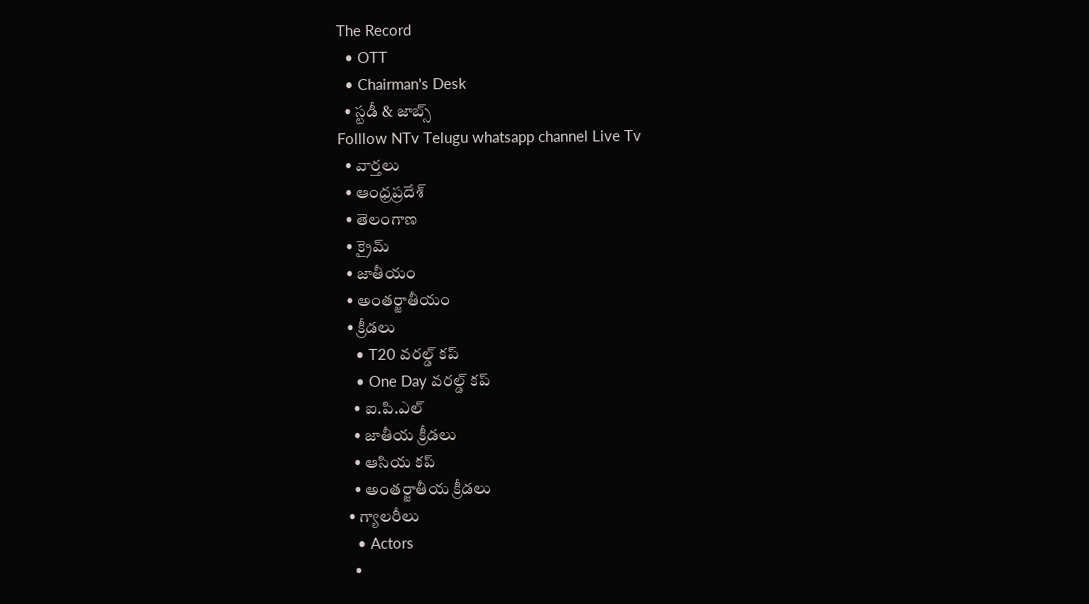The Record
  • OTT
  • Chairman's Desk
  • స్టడీ & జాబ్స్
Folllow NTv Telugu whatsapp channel Live Tv
  • వార్తలు
  • ఆంధ్రప్రదేశ్
  • తెలంగాణ
  • క్రైమ్
  • జాతీయం
  • అంతర్జాతీయం
  • క్రీడలు
    • T20 వరల్డ్ కప్
    • One Day వరల్డ్ కప్
    • ఐ.పి.ఎల్
    • జాతీయ క్రీడలు
    • ఆసియ కప్
    • అంతర్జాతీయ క్రీడలు
  • గ్యాలరీలు
    • Actors
    •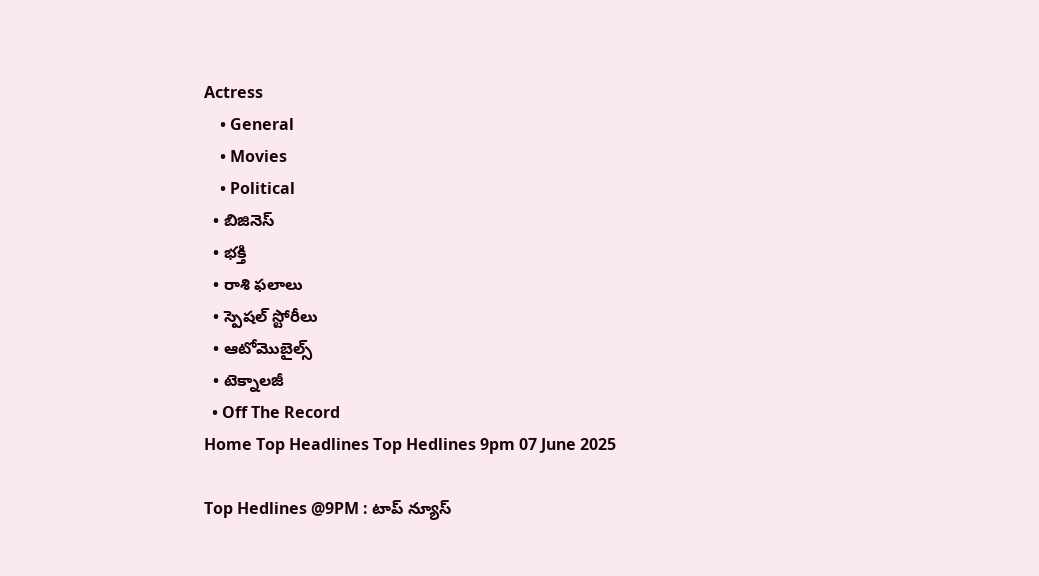Actress
    • General
    • Movies
    • Political
  • బిజినెస్‌
  • భక్తి
  • రాశి ఫలాలు
  • స్పెషల్‌ స్టోరీలు
  • ఆటోమొబైల్స్
  • టెక్నాలజీ
  • Off The Record
Home Top Headlines Top Hedlines 9pm 07 June 2025

Top Hedlines @9PM : టాప్‌ న్యూస్‌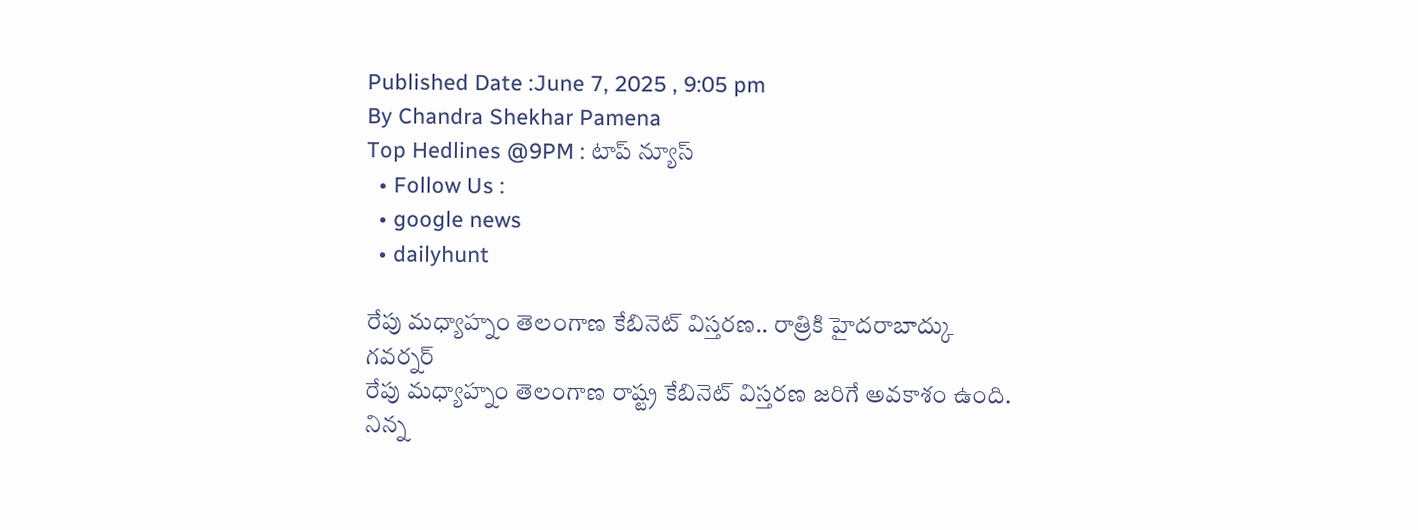Published Date :June 7, 2025 , 9:05 pm
By Chandra Shekhar Pamena
Top Hedlines @9PM : టాప్‌ న్యూస్‌
  • Follow Us :
  • google news
  • dailyhunt

రేపు మధ్యాహ్నం తెలంగాణ కేబినెట్ విస్తరణ.. రాత్రికి హైదరాబాద్కు గవర్నర్
రేపు మధ్యాహ్నం తెలంగాణ రాష్ట్ర కేబినెట్ విస్తరణ జరిగే అవకాశం ఉంది. నిన్న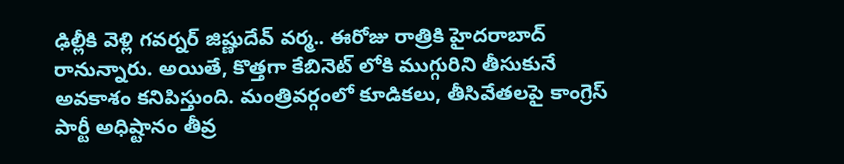ఢిల్లీకి వెళ్లి గవర్నర్ జిష్ణుదేవ్ వర్మ.. ఈరోజు రాత్రికి హైదరాబాద్ రానున్నారు. అయితే, కొత్తగా కేబినెట్ లోకి ముగ్గురిని తీసుకునే అవకాశం కనిపిస్తుంది. మంత్రివర్గంలో కూడికలు, తీసివేతలపై కాంగ్రెస్ పార్టీ అధిష్టానం తీవ్ర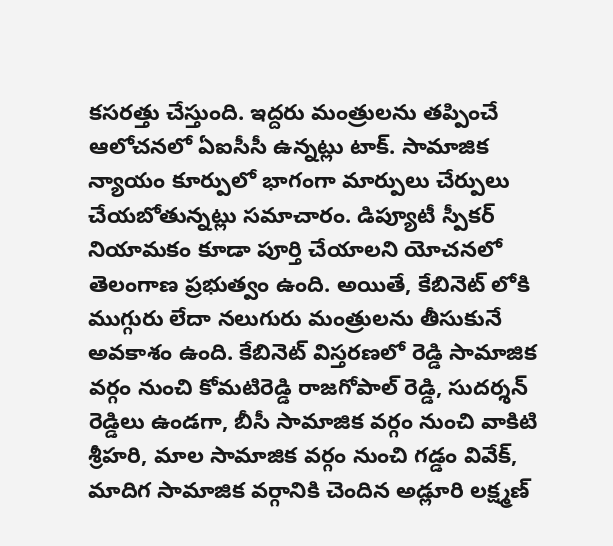కసరత్తు చేస్తుంది. ఇద్దరు మంత్రులను తప్పించే ఆలోచనలో ఏఐసీసీ ఉన్నట్లు టాక్. సామాజిక న్యాయం కూర్పులో భాగంగా మార్పులు చేర్పులు చేయబోతున్నట్లు సమాచారం. డిప్యూటీ స్పీకర్ నియామకం కూడా పూర్తి చేయాలని యోచనలో తెలంగాణ ప్రభుత్వం ఉంది. అయితే, కేబినెట్ లోకి ముగ్గురు లేదా నలుగురు మంత్రులను తీసుకునే అవకాశం ఉంది. కేబినెట్ విస్తరణలో రెడ్డి సామాజిక వర్గం నుంచి కోమటిరెడ్డి రాజగోపాల్ రెడ్డి, సుదర్శన్ రెడ్డిలు ఉండగా, బీసీ సామాజిక వర్గం నుంచి వాకిటి శ్రీహరి, మాల సామాజిక వర్గం నుంచి గడ్డం వివేక్, మాదిగ సామాజిక వర్గానికి చెందిన అడ్లూరి లక్ష్మణ్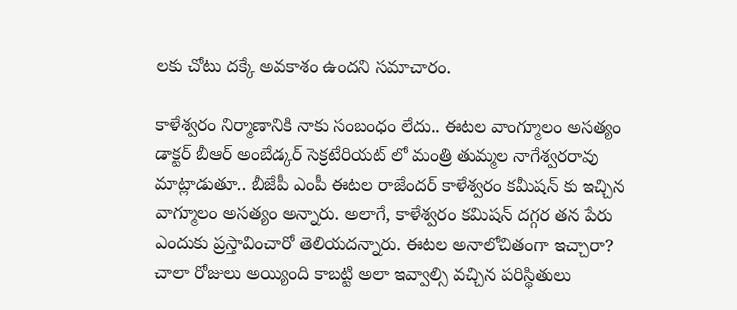లకు చోటు దక్కే అవకాశం ఉందని సమాచారం.

కాళేశ్వరం నిర్మాణానికి నాకు సంబంధం లేదు.. ఈటల వాంగ్మూలం అసత్యం
డాక్టర్ బీఆర్ అంబేడ్కర్ సెక్రటేరియట్ లో మంత్రి తుమ్మల నాగేశ్వరరావు మాట్లాడుతూ.. బీజేపీ ఎంపీ ఈటల రాజేందర్ కాళేశ్వరం కమీషన్ కు ఇచ్చిన వాగ్మూలం అసత్యం అన్నారు. అలాగే, కాళేశ్వరం కమిషన్ దగ్గర తన పేరు ఎందుకు ప్రస్తావించారో తెలియదన్నారు. ఈటల అనాలోచితంగా ఇచ్చారా? చాలా రోజులు అయ్యింది కాబట్టి అలా ఇవ్వాల్సి వచ్చిన పరిస్థితులు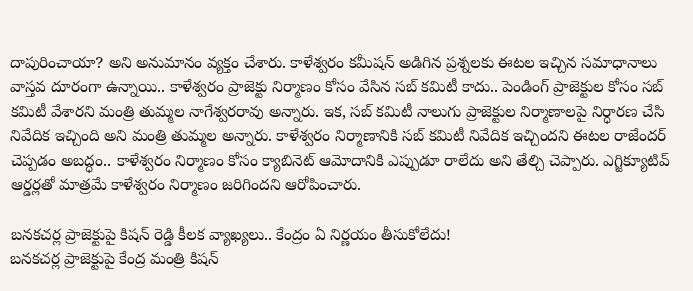దాపురించాయా? అని అనుమానం వ్యక్తం చేశారు. కాళేశ్వరం కమీషన్ అడిగిన ప్రశ్నలకు ఈటల ఇచ్చిన సమాధానాలు వాస్తవ దూరంగా ఉన్నాయి.. కాళేశ్వరం ప్రాజెక్టు నిర్మాణం కోసం వేసిన సబ్ కమిటీ కాదు.. పెండింగ్ ప్రాజెక్టుల కోసం సబ్ కమిటీ వేశారని మంత్రి తుమ్మల నాగేశ్వరరావు అన్నారు. ఇక, సబ్ కమిటీ నాలుగు ప్రాజెక్టుల నిర్మాణాలపై నిర్ధారణ చేసి నివేదిక ఇచ్చింది అని మంత్రి తుమ్మల అన్నారు. కాళేశ్వరం నిర్మాణానికి సబ్ కమిటీ నివేదిక ఇచ్చిందని ఈటల రాజేందర్ చెప్పడం అబద్ధం.. కాళేశ్వరం నిర్మాణం కోసం క్యాబినెట్ ఆమోదానికి ఎప్పుడూ రాలేదు అని తేల్చి చెప్పారు. ఎగ్జిక్యూటివ్ ఆర్డర్లతో మాత్రమే కాళేశ్వరం నిర్మాణం జరిగిందని ఆరోపించారు.

బనకచర్ల ప్రాజెక్టుపై కిషన్ రెడ్డి కీలక వ్యాఖ్యలు.. కేంద్రం ఏ నిర్ణయం తీసుకోలేదు!
బనకచర్ల ప్రాజెక్టుపై కేంద్ర మంత్రి కిషన్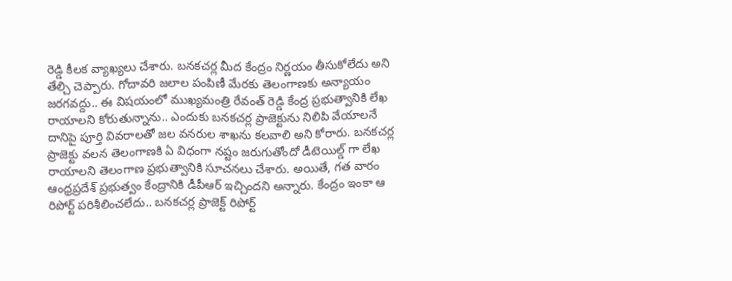రెడ్డి కీలక వ్యాఖ్యలు చేశారు. బనకచర్ల మీద కేంద్రం నిర్ణయం తీసుకోలేదు అని తేల్చి చెప్పారు. గోదావరి జలాల పంపిణీ మేరకు తెలంగాణకు అన్యాయం జరగవద్దు.. ఈ విషయంలో ముఖ్యమంత్రి రేవంత్ రెడ్డి కేంద్ర ప్రభుత్వానికి లేఖ రాయాలని కోరుతున్నాను.. ఎందుకు బనకచర్ల ప్రాజెక్టును నిలిపి వేయాలనే దానిపై పూర్తి వివరాలతో జల వనరుల శాఖను కలవాలి అని కోరారు. బనకచర్ల ప్రాజెక్టు వలన తెలంగాణకి ఏ విధంగా నష్టం జరుగుతోందో డీటెయిల్డ్ గా లేఖ రాయాలని తెలంగాణ ప్రభుత్వానికి సూచనలు చేశారు. అయితే, గత వారం ఆంధ్రప్రదేశ్ ప్రభుత్వం కేంద్రానికి డీపీఆర్ ఇచ్చిందని అన్నారు. కేంద్రం ఇంకా ఆ రిపోర్ట్ పరిశీలించలేదు.. బనకచర్ల ప్రాజెక్ట్ రిపోర్ట్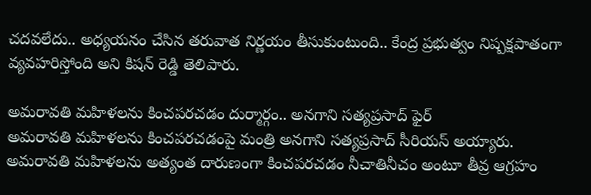చదవలేదు.. అధ్యయనం చేసిన తరువాత నిర్ణయం తీసుకుంటుంది.. కేంద్ర ప్రభుత్వం నిష్పక్షపాతంగా వ్యవహరిస్తోంది అని కిషన్ రెడ్డి తెలిపారు.

అమరావతి మహిళలను కించపరచడం దుర్మార్గం.. అనగాని సత్యప్రసాద్ ఫైర్
అమరావతి మహిళలను కించపరచడంపై మంత్రి అనగాని సత్యప్రసాద్ సీరియస్ అయ్యారు. అమరావతి మహిళలను అత్యంత దారుణంగా కించపరచడం నీచాతినీచం అంటూ తీవ్ర ఆగ్రహం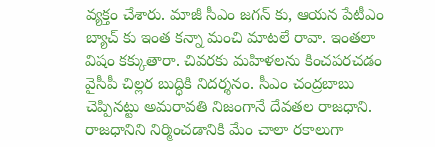వ్యక్తం చేశారు. మాజీ సీఎం జగన్ కు, ఆయన పేటీఎం బ్యాచ్ కు ఇంత కన్నా మంచి మాటలే రావా. ఇంతలా విషం కక్కుతారా. చివరకు మహిళలను కించపరచడం వైసీపీ చిల్లర బుద్ధికి నిదర్శనం. సీఎం చంద్రబాబు చెప్పినట్టు అమరావతి నిజంగానే దేవతల రాజధాని. రాజధానిని నిర్మించడానికి మేం చాలా రకాలుగా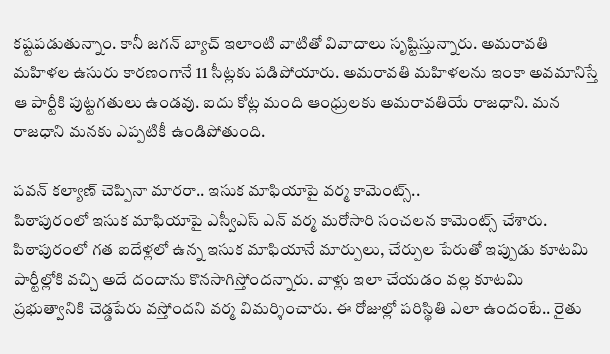కష్టపడుతున్నాం. కానీ జగన్ బ్యాచ్ ఇలాంటి వాటితో వివాదాలు సృష్టిస్తున్నారు. అమరావతి మహిళల ఉసురు కారణంగానే 11 సీట్లకు పడిపోయారు. అమరావతి మహిళలను ఇంకా అవమానిస్తే ఆ పార్టీకి పుట్టగతులు ఉండవు. ఐదు కోట్ల మంది ఆంధ్రులకు అమరావతియే రాజధాని. మన రాజధాని మనకు ఎప్పటికీ ఉండిపోతుంది.

పవన్ కల్యాణ్‌ చెప్పినా మారరా.. ఇసుక మాఫియాపై వర్మ కామెంట్స్..
పిఠాపురంలో ఇసుక మాఫియాపై ఎస్వీఎస్ ఎన్ వర్మ మరోసారి సంచలన కామెంట్స్ చేశారు. పిఠాపురంలో గత ఐదేళ్లలో ఉన్న ఇసుక మాఫియానే మార్పులు, చేర్పుల పేరుతో ఇప్పుడు కూటమి పార్టీల్లోకి వచ్చి అదే దందాను కొనసాగిస్తోందన్నారు. వాళ్లు ఇలా చేయడం వల్ల కూటమి ప్రభుత్వానికి చెడ్డపేరు వస్తోందని వర్మ విమర్శించారు. ఈ రోజుల్లో పరిస్థితి ఎలా ఉందంటే.. రైతు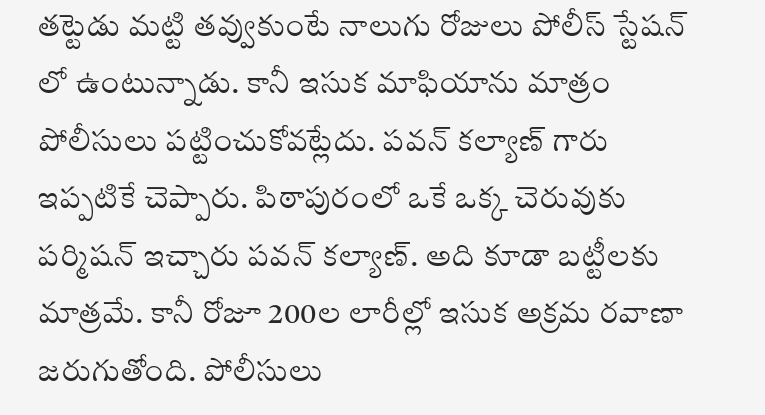తట్టెడు మట్టి తవ్వుకుంటే నాలుగు రోజులు పోలీస్ స్టేషన్ లో ఉంటున్నాడు. కానీ ఇసుక మాఫియాను మాత్రం పోలీసులు పట్టించుకోవట్లేదు. పవన్ కల్యాణ్‌ గారు ఇప్పటికే చెప్పారు. పిఠాపురంలో ఒకే ఒక్క చెరువుకు పర్మిషన్ ఇచ్చారు పవన్ కల్యాణ్‌. అది కూడా బట్టీలకు మాత్రమే. కానీ రోజూ 200ల లారీల్లో ఇసుక అక్రమ రవాణా జరుగుతోంది. పోలీసులు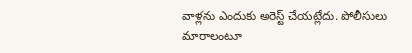వాళ్లను ఎందుకు అరెస్ట్ చేయట్లేదు. పోలీసులు మారాలంటూ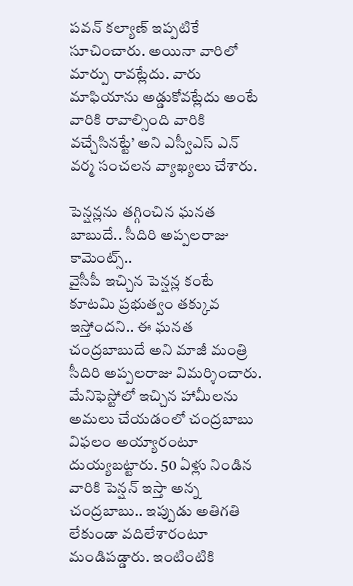పవన్ కల్యాణ్‌ ఇప్పటికే సూచించారు. అయినా వారిలో మార్పు రావట్లేదు. వారు మాఫియాను అడ్డుకోవట్లేదు అంటే వారికి రావాల్సింది వారికి వచ్చేసినట్టే’ అని ఎస్వీఎస్ ఎన్ వర్మ సంచలన వ్యాఖ్యలు చేశారు.

పెన్షన్లను తగ్గించిన ఘనత బాబుదే.. సీదిరి అప్పలరాజు కామెంట్స్..
వైసీపీ ఇచ్చిన పెన్షన్ల కంటే కూటమి ప్రభుత్వం తక్కువ ఇస్తోందని.. ఈ ఘనత చంద్రబాబుదే అని మాజీ మంత్రి సీదిరి అప్పలరాజు విమర్శించారు. మేనిఫెస్టోలో ఇచ్చిన హామీలను అమలు చేయడంలో చంద్రబాబు విఫలం అయ్యారంటూ దుయ్యబట్టారు. 50 ఏళ్లు నిండిన వారికి పెన్షన్ ఇస్తా అన్న చంద్రబాబు.. ఇప్పుడు అతిగతి లేకుండా వదిలేశారంటూ మండిపడ్డారు. ఇంటింటికి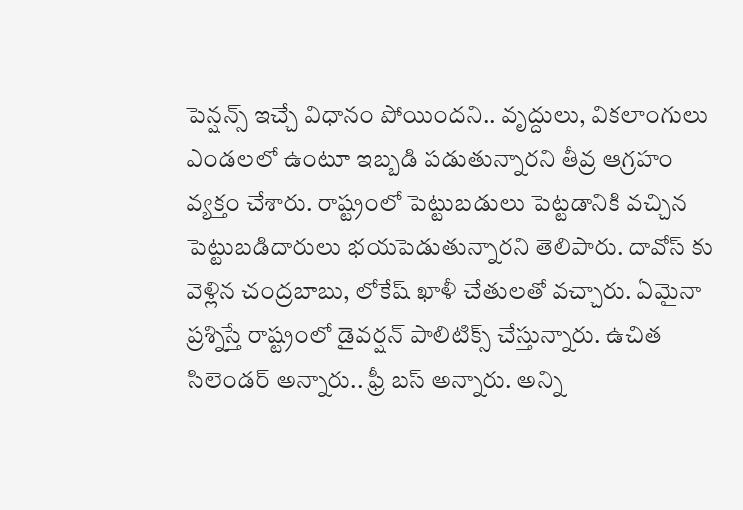పెన్షన్స్ ఇచ్చే విధానం పోయిందని.. వృద్దులు, వికలాంగులు ఎండలలో ఉంటూ ఇబ్బడి పడుతున్నారని తీవ్ర ఆగ్రహం వ్యక్తం చేశారు. రాష్ట్రంలో పెట్టుబడులు పెట్టడానికి వచ్చిన పెట్టుబడిదారులు భయపెడుతున్నారని తెలిపారు. దావోస్ కు వెళ్లిన చంద్రబాబు, లోకేష్ ఖాళీ చేతులతో వచ్చారు. ఏమైనా ప్రశ్నిస్తే రాష్ట్రంలో డైవర్షన్ పాలిటిక్స్ చేస్తున్నారు. ఉచిత సిలెండర్ అన్నారు.. ఫ్రీ బస్ అన్నారు. అన్ని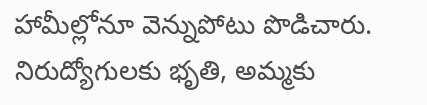హామీల్లోనూ వెన్నుపోటు పొడిచారు. నిరుద్యోగులకు భృతి, అమ్మకు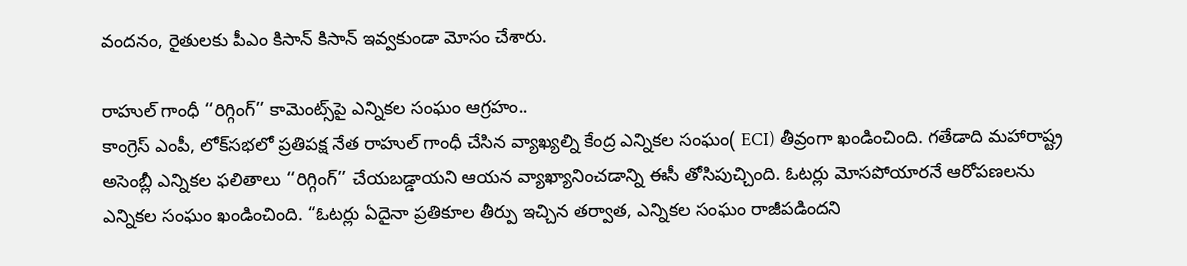వందనం, రైతులకు పీఎం కిసాన్ కిసాన్ ఇవ్వకుండా మోసం చేశారు.

రాహుల్ గాంధీ ‘‘రిగ్గింగ్’’ కామెంట్స్‌పై ఎన్నికల సంఘం ఆగ్రహం..
కాంగ్రెస్ ఎంపీ, లోక్‌సభలో ప్రతిపక్ష నేత రాహుల్ గాంధీ చేసిన వ్యాఖ్యల్ని కేంద్ర ఎన్నికల సంఘం( ECI) తీవ్రంగా ఖండించింది. గతేడాది మహారాష్ట్ర అసెంబ్లీ ఎన్నికల ఫలితాలు ‘‘రిగ్గింగ్’’ చేయబడ్డాయని ఆయన వ్యాఖ్యానించడాన్ని ఈసీ తోసిపుచ్చింది. ఓటర్లు మోసపోయారనే ఆరోపణలను ఎన్నికల సంఘం ఖండించింది. “ఓటర్లు ఏదైనా ప్రతికూల తీర్పు ఇచ్చిన తర్వాత, ఎన్నికల సంఘం రాజీపడిందని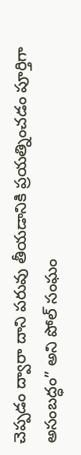చెప్పడం ద్వారా దాని పరువు తీయడానికి ప్రయత్నించడం పూర్తిగా అసంబద్ధం” అని పోల్ సంఘం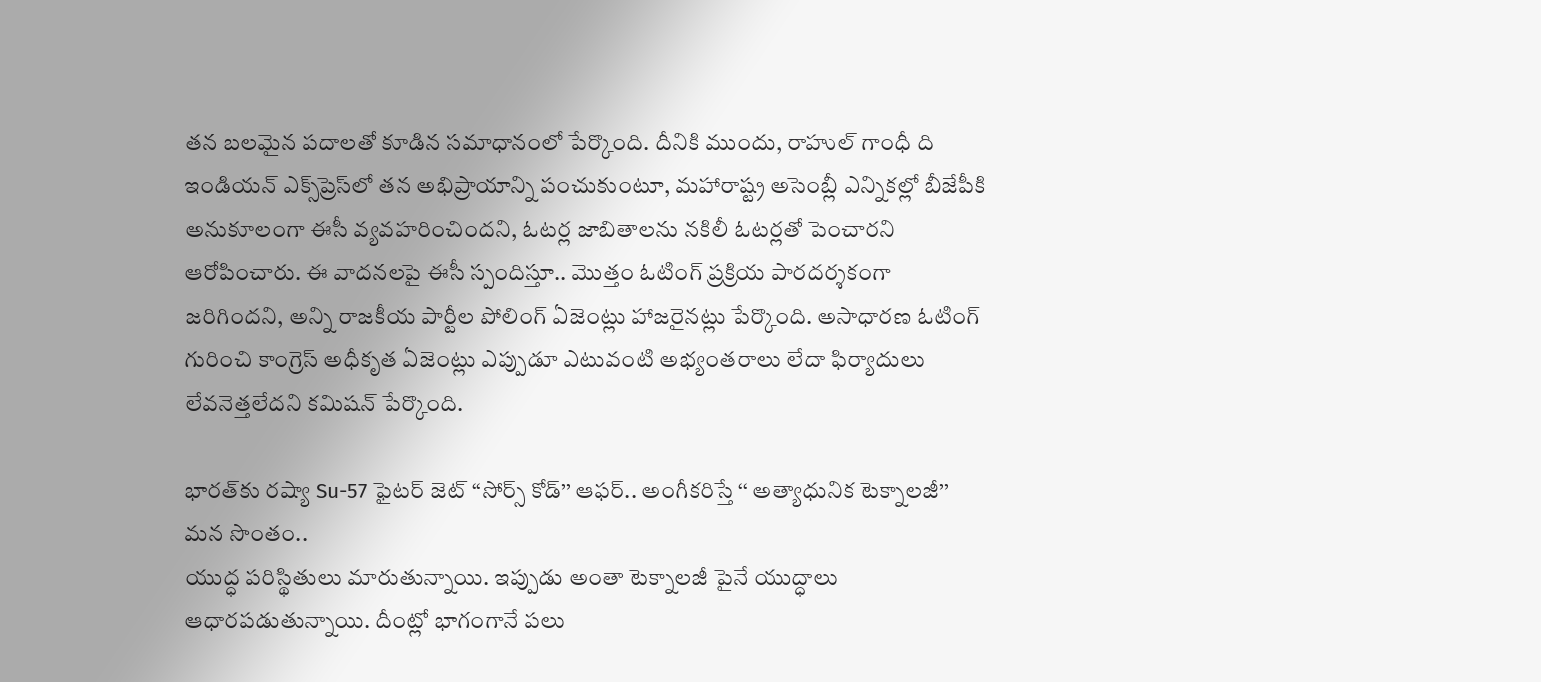తన బలమైన పదాలతో కూడిన సమాధానంలో పేర్కొంది. దీనికి ముందు, రాహుల్ గాంధీ ది ఇండియన్ ఎక్స్‌ప్రెస్‌లో తన అభిప్రాయాన్ని పంచుకుంటూ, మహారాష్ట్ర అసెంబ్లీ ఎన్నికల్లో బీజేపీకి అనుకూలంగా ఈసీ వ్యవహరించిందని, ఓటర్ల జాబితాలను నకిలీ ఓటర్లతో పెంచారని ఆరోపించారు. ఈ వాదనలపై ఈసీ స్పందిస్తూ.. మొత్తం ఓటింగ్ ప్రక్రియ పారదర్శకంగా జరిగిందని, అన్ని రాజకీయ పార్టీల పోలింగ్ ఏజెంట్లు హాజరైనట్లు పేర్కొంది. అసాధారణ ఓటింగ్ గురించి కాంగ్రెస్ అధీకృత ఏజెంట్లు ఎప్పుడూ ఎటువంటి అభ్యంతరాలు లేదా ఫిర్యాదులు లేవనెత్తలేదని కమిషన్ పేర్కొంది.

భారత్‌కు రష్యా Su-57 ఫైటర్ జెట్ ‘‘సోర్స్ కోడ్’’ ఆఫర్.. అంగీకరిస్తే ‘‘ అత్యాధునిక టెక్నాలజీ’’ మన సొంతం..
యుద్ధ పరిస్థితులు మారుతున్నాయి. ఇప్పుడు అంతా టెక్నాలజీ పైనే యుద్ధాలు ఆధారపడుతున్నాయి. దీంట్లో భాగంగానే పలు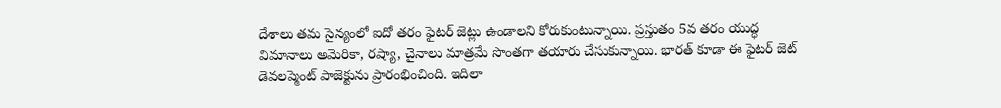దేశాలు తమ సైన్యంలో ఐదో తరం ఫైటర్ జెట్లు ఉండాలని కోరుకుంటున్నాయి. ప్రస్తుతం 5వ తరం యుద్ధ విమానాలు అమెరికా, రష్యా, చైనాలు మాత్రమే సొంతగా తయారు చేసుకున్నాయి. భారత్ కూడా ఈ ఫైటర్ జెట్ డెవలప్మెంట్ పాజెక్టును ప్రారంభించింది. ఇదిలా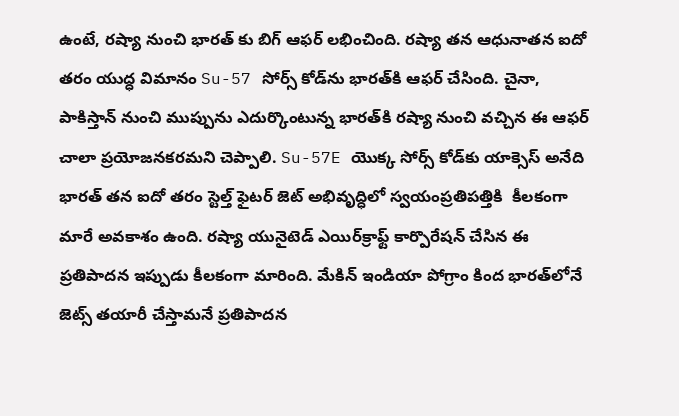ఉంటే, రష్యా నుంచి భారత్ కు బిగ్ ఆఫర్ లభించింది. రష్యా తన ఆధునాతన ఐదో తరం యుద్ధ విమానం Su-57 సోర్స్ కోడ్‌ను భారత్‌కి ఆఫర్ చేసింది. చైనా, పాకిస్తాన్ నుంచి ముప్పును ఎదుర్కొంటున్న భారత్‌కి రష్యా నుంచి వచ్చిన ఈ ఆఫర్ చాలా ప్రయోజనకరమని చెప్పాలి. Su-57E యొక్క సోర్స్ కోడ్‌కు యాక్సెస్ అనేది భారత్ తన ఐదో తరం స్టెల్త్ ఫైటర్ జెట్ అభివృద్ధిలో స్వయంప్రతిపత్తికి  కీలకంగా మారే అవకాశం ఉంది. రష్యా యునైటెడ్ ఎయిర్‌క్రాఫ్ట్ కార్పొరేషన్ చేసిన ఈ ప్రతిపాదన ఇప్పుడు కీలకంగా మారింది. మేకిన్ ఇండియా పోగ్రాం కింద భారత్‌లోనే జెట్స్ తయారీ చేస్తామనే ప్రతిపాదన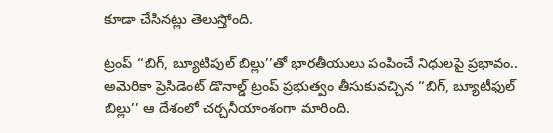కూడా చేసినట్లు తెలుస్తోంది.

ట్రంప్ ‘‘బిగ్, బ్యూటిపుల్ బిల్లు’’తో భారతీయులు పంపించే నిధులపై ప్రభావం..
అమెరికా ప్రెసిడెంట్ డొనాల్డ్ ట్రంప్ ప్రభుత్వం తీసుకువచ్చిన ‘‘బిగ్, బ్యూటీఫుల్ బిల్లు’’ ఆ దేశంలో చర్చనీయాంశంగా మారింది.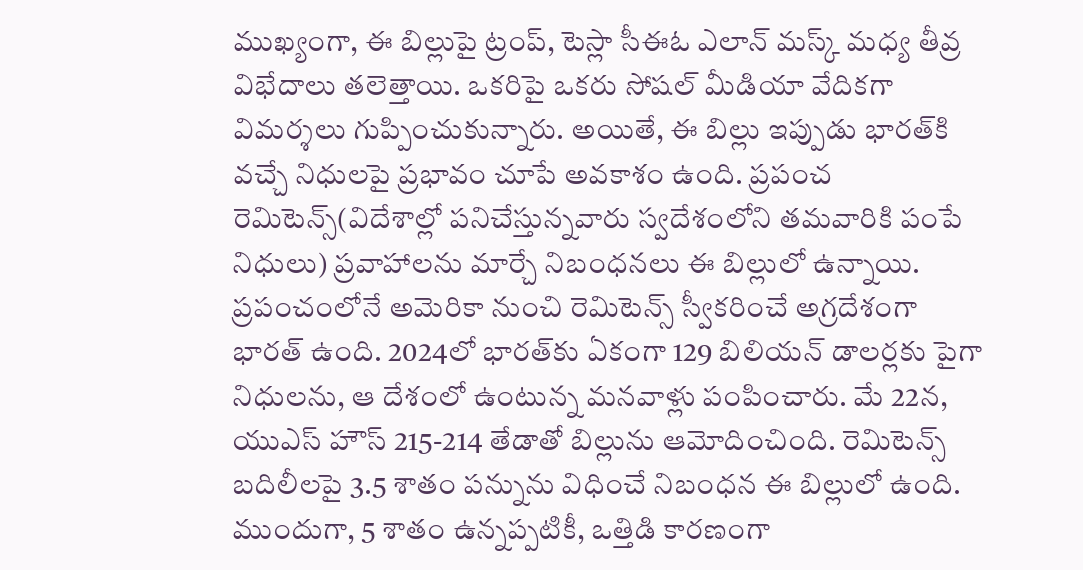ముఖ్యంగా, ఈ బిల్లుపై ట్రంప్, టెస్లా సీఈఓ ఎలాన్ మస్క్ మధ్య తీవ్ర విభేదాలు తలెత్తాయి. ఒకరిపై ఒకరు సోషల్ మీడియా వేదికగా విమర్శలు గుప్పించుకున్నారు. అయితే, ఈ బిల్లు ఇప్పుడు భారత్‌కి వచ్చే నిధులపై ప్రభావం చూపే అవకాశం ఉంది. ప్రపంచ రెమిటెన్స్(విదేశాల్లో పనిచేస్తున్నవారు స్వదేశంలోని తమవారికి పంపే నిధులు) ప్రవాహాలను మార్చే నిబంధనలు ఈ బిల్లులో ఉన్నాయి. ప్రపంచంలోనే అమెరికా నుంచి రెమిటెన్స్ స్వీకరించే అగ్రదేశంగా భారత్ ఉంది. 2024లో భారత్‌కు ఏకంగా 129 బిలియన్ డాలర్లకు పైగా నిధులను, ఆ దేశంలో ఉంటున్న మనవాళ్లు పంపించారు. మే 22న, యుఎస్ హౌస్ 215-214 తేడాతో బిల్లును ఆమోదించింది. రెమిటెన్స్ బదిలీలపై 3.5 శాతం పన్నును విధించే నిబంధన ఈ బిల్లులో ఉంది. ముందుగా, 5 శాతం ఉన్నప్పటికీ, ఒత్తిడి కారణంగా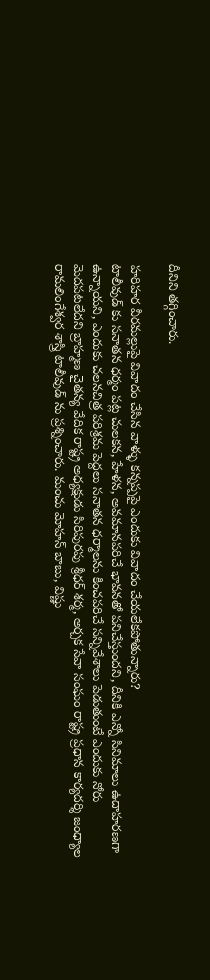దీనిని తగ్గించారు.

హరిహర వీరమల్లుపై వివాదం చేసిన వాళ్ళు కన్నప్పపై ఎందుకు వివాదం చేయలేకపోతున్నారు?
టాలీవుడ్ కు సనాతన ధర్మం పట్ల చులకన, హేళన, అవమానపరిచే భావనతో పనిచేస్తుందని, దీనికి ఎన్నో సినిమాలు ఉదాహరణగా ఉన్నాయని, ఎందుకు చలనచిత్ర పరిశ్రమ పెద్దలు సనాతన ధర్మాలను కించపరిచే సన్నివేశాలు పెడుతుంటే ఎందుకు నోరు మెదపటలేదని బ్రాహ్మణ చైతన్య వేదిక రాష్ట్ర అధ్యక్షుడు సిరిపురపు శ్రీధర్ శర్మ, అర్చక సేవా సంఘం రాష్ట్ర ప్రధాన కార్యదర్శి జంధ్యాల రామలింగేశ్వర శాస్త్రి టాలీవుడ్ ను ప్రశ్నించారు. మంచు మోహన్ బాబు, విష్ణు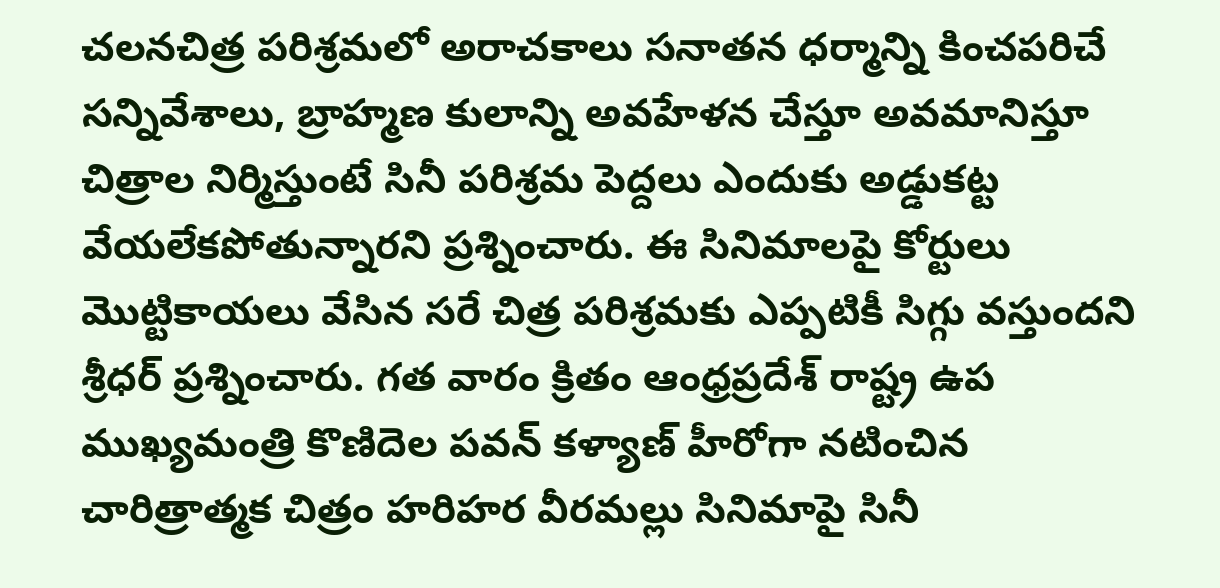చలనచిత్ర పరిశ్రమలో అరాచకాలు సనాతన ధర్మాన్ని కించపరిచే సన్నివేశాలు, బ్రాహ్మణ కులాన్ని అవహేళన చేస్తూ అవమానిస్తూ చిత్రాల నిర్మిస్తుంటే సినీ పరిశ్రమ పెద్దలు ఎందుకు అడ్డుకట్ట వేయలేకపోతున్నారని ప్రశ్నించారు. ఈ సినిమాలపై కోర్టులు మొట్టికాయలు వేసిన సరే చిత్ర పరిశ్రమకు ఎప్పటికీ సిగ్గు వస్తుందని శ్రీధర్ ప్రశ్నించారు. గత వారం క్రితం ఆంధ్రప్రదేశ్ రాష్ట్ర ఉప ముఖ్యమంత్రి కొణిదెల పవన్ కళ్యాణ్ హీరోగా నటించిన చారిత్రాత్మక చిత్రం హరిహర వీరమల్లు సినిమాపై సినీ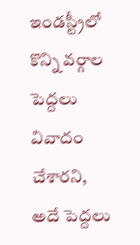ఇండస్ట్రీలో కొన్ని వర్గాల పెద్దలు వివాదం చేశారని, అదే పెద్దలు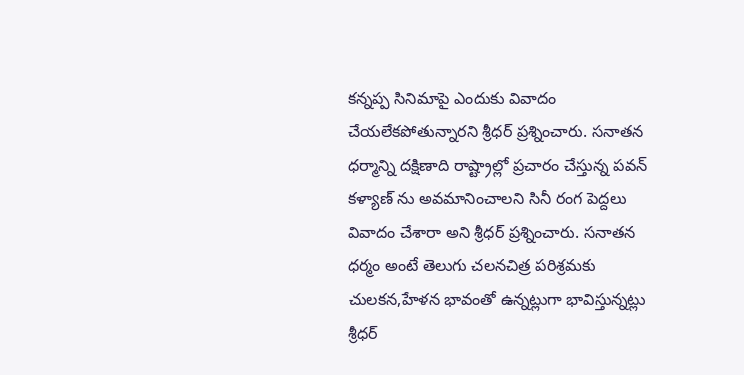కన్నప్ప సినిమాపై ఎందుకు వివాదం చేయలేకపోతున్నారని శ్రీధర్ ప్రశ్నించారు. సనాతన ధర్మాన్ని దక్షిణాది రాష్ట్రాల్లో ప్రచారం చేస్తున్న పవన్ కళ్యాణ్ ను అవమానించాలని సినీ రంగ పెద్దలు వివాదం చేశారా అని శ్రీధర్ ప్రశ్నించారు. సనాతన ధర్మం అంటే తెలుగు చలనచిత్ర పరిశ్రమకు చులకన,హేళన భావంతో ఉన్నట్లుగా భావిస్తున్నట్లు శ్రీధర్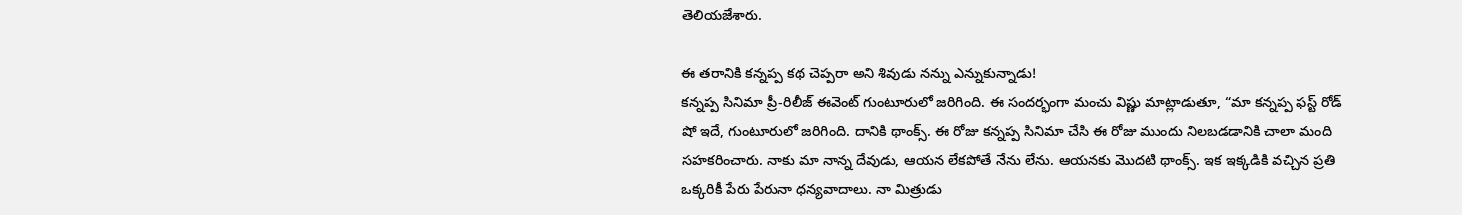తెలియజేశారు.

ఈ తరానికి కన్నప్ప కథ చెప్పరా అని శివుడు నన్ను ఎన్నుకున్నాడు!
కన్నప్ప సినిమా ప్రీ-రిలీజ్ ఈవెంట్ గుంటూరులో జరిగింది. ఈ సందర్భంగా మంచు విష్ణు మాట్లాడుతూ, “మా కన్నప్ప ఫస్ట్ రోడ్ షో ఇదే, గుంటూరులో జరిగింది. దానికి థాంక్స్. ఈ రోజు కన్నప్ప సినిమా చేసి ఈ రోజు ముందు నిలబడడానికి చాలా మంది సహకరించారు. నాకు మా నాన్న దేవుడు, ఆయన లేకపోతే నేను లేను. ఆయనకు మొదటి థాంక్స్. ఇక ఇక్కడికి వచ్చిన ప్రతి ఒక్కరికీ పేరు పేరునా ధన్యవాదాలు. నా మిత్రుడు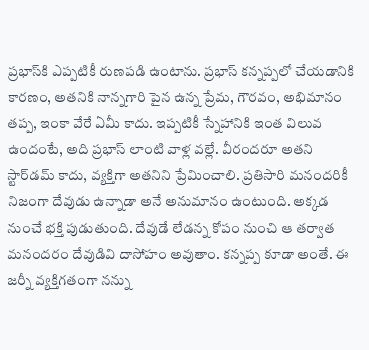ప్రభాస్‌కి ఎప్పటికీ రుణపడి ఉంటాను. ప్రభాస్ కన్నప్పలో చేయడానికి కారణం, అతనికి నాన్నగారి పైన ఉన్న ప్రేమ, గౌరవం, అభిమానం తప్ప, ఇంకా వేరే ఏమీ కాదు. ఇప్పటికీ స్నేహానికి ఇంత విలువ ఉందంటే, అది ప్రభాస్ లాంటి వాళ్ల వల్లే. వీరందరూ అతని స్టార్‌డమ్ కాదు, వ్యక్తిగా అతనిని ప్రేమించాలి. ప్రతిసారి మనందరికీ నిజంగా దేవుడు ఉన్నాడా అనే అనుమానం ఉంటుంది. అక్కడ నుంచే భక్తి పుడుతుంది. దేవుడే లేడన్న కోపం నుంచి ఆ తర్వాత మనందరం దేవుడివి దాసోహం అవుతాం. కన్నప్ప కూడా అంతే. ఈ జర్నీ వ్యక్తిగతంగా నన్ను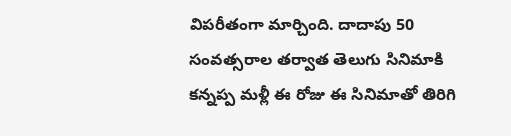విపరీతంగా మార్చింది. దాదాపు 50 సంవత్సరాల తర్వాత తెలుగు సినిమాకి కన్నప్ప మళ్లీ ఈ రోజు ఈ సినిమాతో తిరిగి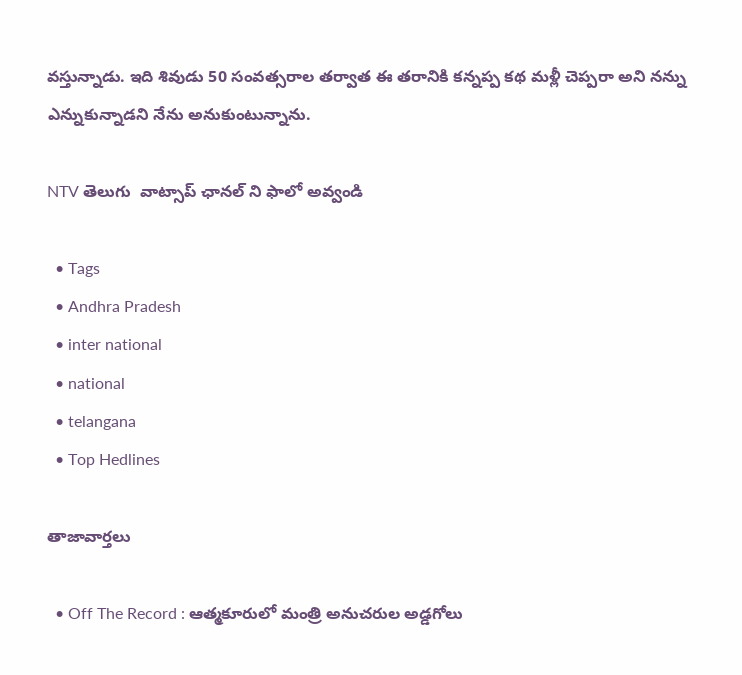వస్తున్నాడు. ఇది శివుడు 50 సంవత్సరాల తర్వాత ఈ తరానికి కన్నప్ప కథ మళ్లీ చెప్పరా అని నన్ను ఎన్నుకున్నాడని నేను అనుకుంటున్నాను.

NTV తెలుగు  వాట్సాప్ ఛానల్ ని ఫాలో అవ్వండి

  • Tags
  • Andhra Pradesh
  • inter national
  • national
  • telangana
  • Top Hedlines

తాజావార్తలు

  • Off The Record : ఆత్మకూరులో మంత్రి అనుచరుల అడ్డగోలు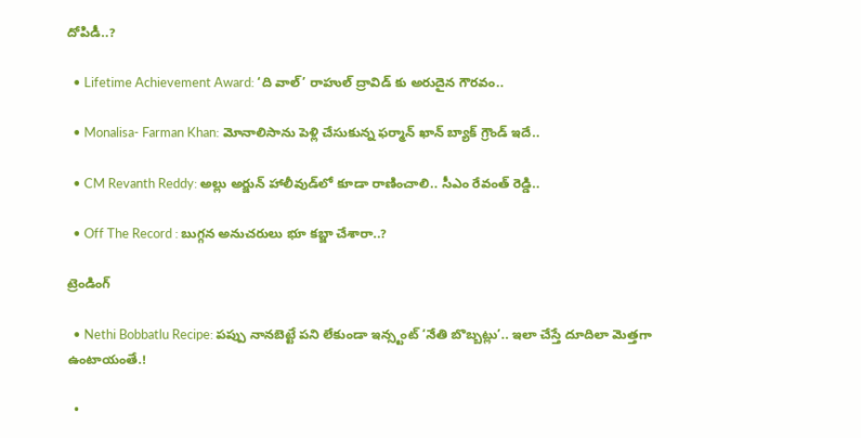దోపిడీ..?

  • Lifetime Achievement Award: ‘ది వాల్’ రాహుల్ ద్రావిడ్ కు అరుదైన గౌరవం..

  • Monalisa- Farman Khan: మోనాలిసాను పెళ్లి చేసుకున్న ఫర్మాన్ ఖాన్ బ్యాక్‌ గ్రౌండ్ ఇదే..

  • CM Revanth Reddy: అల్లు అర్జున్ హాలీవుడ్‌లో కూడా రాణించాలి.. సీఎం రేవంత్ రెడ్డి..

  • Off The Record : బుగ్గన అనుచరులు భూ కబ్జా చేశారా..?

ట్రెండింగ్‌

  • Nethi Bobbatlu Recipe: పప్పు నానబెట్టే పని లేకుండా ఇన్స్టంట్ ‘నేతి బొబ్బట్లు’.. ఇలా చేస్తే దూదిలా మెత్తగా ఉంటాయంతే.!

  •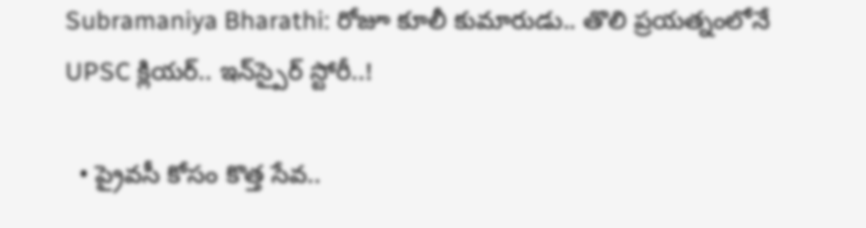Subramaniya Bharathi: రోజూ కూలీ కుమారుడు.. తొలి ప్రయత్నంలోనే UPSC క్లియర్.. ఇన్‌స్పైర్ స్టోరీ..!

  • ప్రైవసీ కోసం కొత్త సేవ..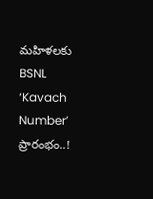మహిళలకు BSNL ‘Kavach Number’ ప్రారంభం..!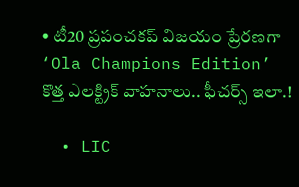• టీ20 ప్రపంచకప్ విజయం ప్రేరణగా ‘Ola Champions Edition’ కొత్త ఎలక్ట్రిక్ వాహనాలు.. ఫీచర్స్ ఇలా.!

  • LIC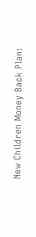New Children Money Back Plan: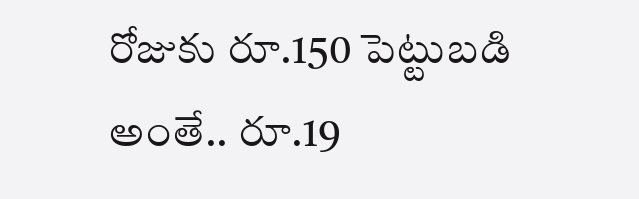రోజుకు రూ.150 పెట్టుబడి అంతే.. రూ.19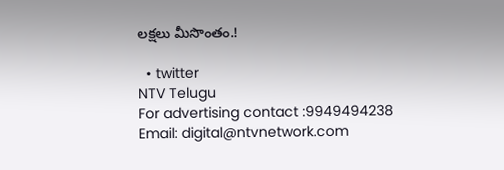లక్షలు మీసొంతం.!

  • twitter
NTV Telugu
For advertising contact :9949494238
Email: digital@ntvnetwork.com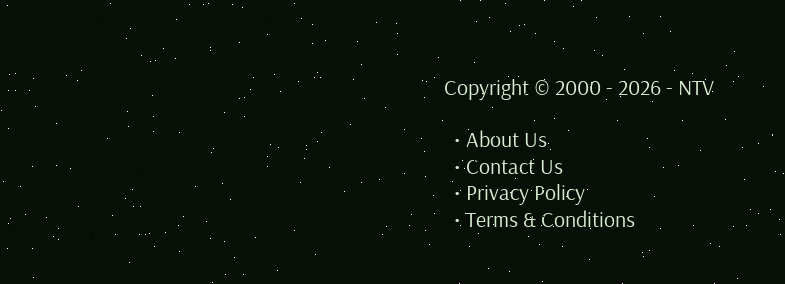Copyright © 2000 - 2026 - NTV

  • About Us
  • Contact Us
  • Privacy Policy
  • Terms & Conditions